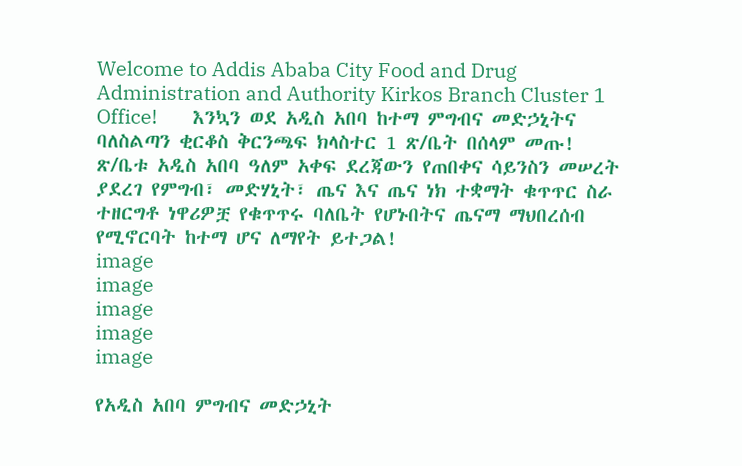Welcome to Addis Ababa City Food and Drug Administration and Authority Kirkos Branch Cluster 1 Office!       እንኳን ወደ አዲስ አበባ ከተማ ምግብና መድኃኒትና ባለስልጣን ቂርቆስ ቅርንጫፍ ክላስተር 1 ጽ/ቤት በሰላም መጡ!       ጽ/ቤቱ አዲስ አበባ ዓለም አቀፍ ደረጃውን የጠበቀና ሳይንስን መሠረት ያደረገ የምግብ፣ መድሃኒት፣ ጤና እና ጤና ነክ ተቋማት ቁጥጥር ስራ ተዘርግቶ ነዋሪዎቿ የቁጥጥሩ ባለቤት የሆኑበትና ጤናማ ማህበረሰብ የሚኖርባት ከተማ ሆና ለማየት ይተጋል!
image
image
image
image
image

የአዲስ አበባ ምግብና መድኃኒት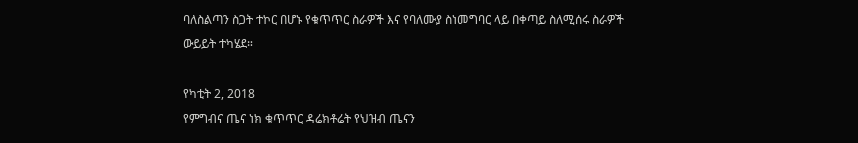ባለስልጣን ስጋት ተኮር በሆኑ የቁጥጥር ስራዎች እና የባለሙያ ስነመግባር ላይ በቀጣይ ስለሚሰሩ ስራዎች ውይይት ተካሄደ።

የካቲት 2, 2018
የምግብና ጤና ነክ ቁጥጥር ዳሬክቶሬት የህዝብ ጤናን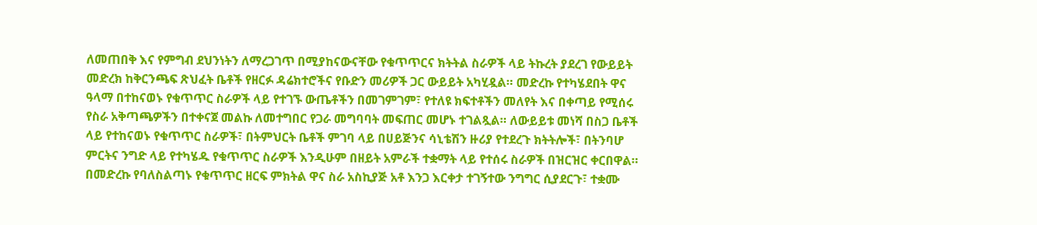ለመጠበቅ እና የምግብ ደህንነትን ለማረጋገጥ በሚያከናውናቸው የቁጥጥርና ክትትል ስራዎች ላይ ትኩረት ያደረገ የውይይት መድረክ ከቅርንጫፍ ጽህፈት ቤቶች የዘርፉ ዳሬክተሮችና የቡድን መሪዎች ጋር ውይይት አካሂዷል። መድረኩ የተካሄደበት ዋና ዓላማ በተከናወኑ የቁጥጥር ስራዎች ላይ የተገኙ ውጤቶችን በመገምገም፣ የተለዩ ክፍተቶችን መለየት እና በቀጣይ የሚሰሩ የስራ አቅጣጫዎችን በተቀናጀ መልኩ ለመተግበር የጋራ መግባባት መፍጠር መሆኑ ተገልጿል። ለውይይቱ መነሻ በስጋ ቤቶች ላይ የተከናወኑ የቁጥጥር ስራዎች፣ በትምህርት ቤቶች ምገባ ላይ በሀይጅንና ሳኒቴሽን ዙሪያ የተደረጉ ክትትሎች፣ በትንባሆ ምርትና ንግድ ላይ የተካሄዱ የቁጥጥር ስራዎች እንዲሁም በዘይት አምራች ተቋማት ላይ የተሰሩ ስራዎች በዝርዝር ቀርበዋል። በመድረኩ የባለስልጣኑ የቁጥጥር ዘርፍ ምክትል ዋና ስራ አስኪያጅ አቶ እንጋ እርቀታ ተገኝተው ንግግር ሲያደርጉ፣ ተቋሙ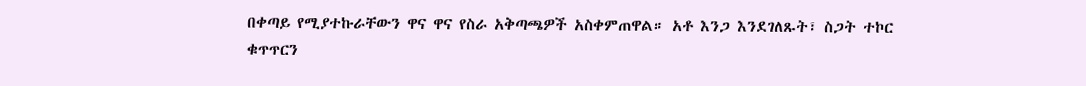በቀጣይ የሚያተኩራቸውን ዋና ዋና የስራ አቅጣጫዎች አስቀምጠዋል። አቶ እንጋ እንደገለጹት፣ ስጋት ተኮር ቁጥጥርን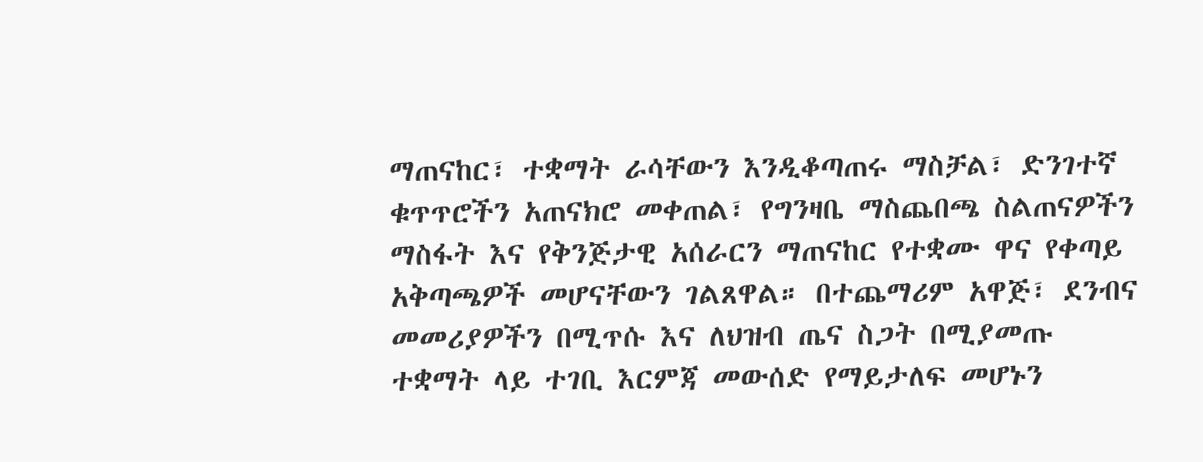ማጠናከር፣ ተቋማት ራሳቸውን እንዲቆጣጠሩ ማስቻል፣ ድንገተኛ ቁጥጥሮችን አጠናክሮ መቀጠል፣ የግንዛቤ ማስጨበጫ ስልጠናዎችን ማስፋት እና የቅንጅታዊ አሰራርን ማጠናከር የተቋሙ ዋና የቀጣይ አቅጣጫዎች መሆናቸውን ገልጸዋል። በተጨማሪም አዋጅ፣ ደንብና መመሪያዎችን በሚጥሱ እና ለህዝብ ጤና ስጋት በሚያመጡ ተቋማት ላይ ተገቢ እርምጃ መውሰድ የማይታለፍ መሆኑን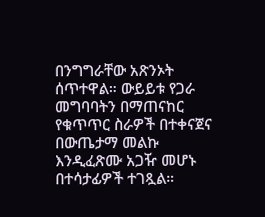በንግግራቸው አጽንኦት ሰጥተዋል። ውይይቱ የጋራ መግባባትን በማጠናከር የቁጥጥር ስራዎች በተቀናጀና በውጤታማ መልኩ እንዲፈጽሙ አጋዥ መሆኑ በተሳታፊዎች ተገጿል።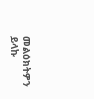መልዕክትዎን ይላኩ